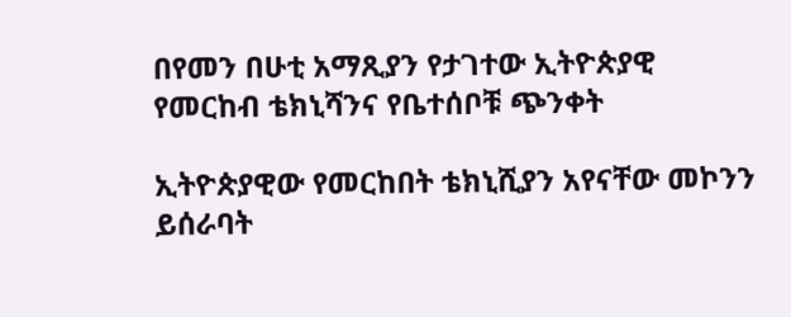በየመን በሁቲ አማጺያን የታገተው ኢትዮጵያዊ የመርከብ ቴክኒሻንና የቤተሰቦቹ ጭንቀት

ኢትዮጵያዊው የመርከበት ቴክኒሺያን አየናቸው መኮንን ይሰራባት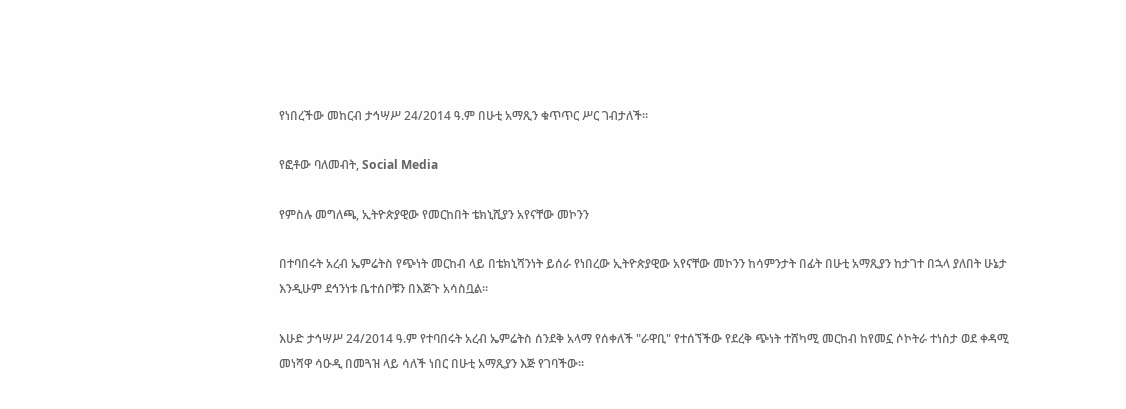የነበረችው መከርብ ታኅሣሥ 24/2014 ዓ.ም በሁቲ አማጺን ቁጥጥር ሥር ገብታለች።

የፎቶው ባለመብት, Social Media

የምስሉ መግለጫ, ኢትዮጵያዊው የመርከበት ቴክኒሺያን አየናቸው መኮንን

በተባበሩት አረብ ኤምሬትስ የጭነት መርከብ ላይ በቴክኒሻንነት ይሰራ የነበረው ኢትዮጵያዊው አየናቸው መኮንን ከሳምንታት በፊት በሁቲ አማጺያን ከታገተ በኋላ ያለበት ሁኔታ እንዲሁም ደኅንነቱ ቤተሰቦቹን በእጅጉ አሳስቧል።

እሁድ ታኅሣሥ 24/2014 ዓ.ም የተባበሩት አረብ ኤምሬትስ ሰንደቅ አላማ የሰቀለች "ራዋቢ" የተሰኘችው የደረቅ ጭነት ተሸካሚ መርከብ ከየመኗ ሶኮትራ ተነስታ ወደ ቀዳሚ መነሻዋ ሳዑዲ በመጓዝ ላይ ሳለች ነበር በሁቲ አማጺያን እጅ የገባችው።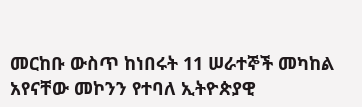መርከቡ ውስጥ ከነበሩት 11 ሠራተኞች መካከል አየናቸው መኮንን የተባለ ኢትዮጵያዊ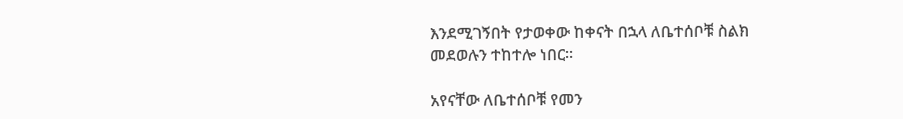እንደሚገኝበት የታወቀው ከቀናት በኋላ ለቤተሰቦቹ ስልክ መደወሉን ተከተሎ ነበር።

አየናቸው ለቤተሰቦቹ የመን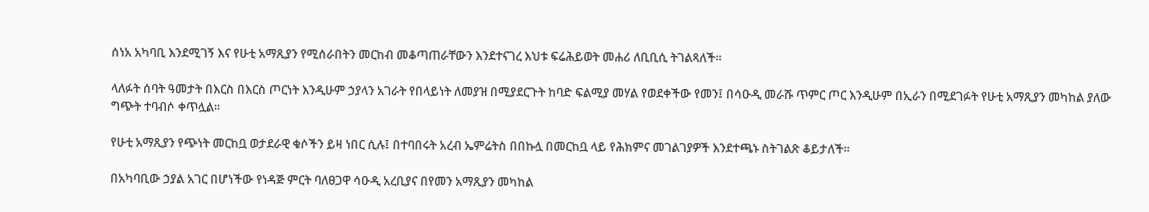ሰነአ አካባቢ እንደሚገኝ እና የሁቲ አማጺያን የሚሰራበትን መርከብ መቆጣጠራቸውን እንደተናገረ እህቱ ፍሬሕይወት መሐሪ ለቢቢሲ ትገልጻለች።

ላለፉት ሰባት ዓመታት በእርስ በእርስ ጦርነት እንዲሁም ኃያላን አገራት የበላይነት ለመያዝ በሚያደርጉት ከባድ ፍልሚያ መሃል የወደቀችው የመን፤ በሳዑዲ መራሹ ጥምር ጦር እንዲሁም በኢራን በሚደገፉት የሁቲ አማጺያን መካከል ያለው ግጭት ተባብሶ ቀጥሏል።

የሁቲ አማጺያን የጭነት መርከቧ ወታደራዊ ቁሶችን ይዛ ነበር ሲሉ፤ በተባበሩት አረብ ኤምሬትስ በበኩሏ በመርከቧ ላይ የሕክምና መገልገያዎች እንደተጫኑ ስትገልጽ ቆይታለች።

በአካባቢው ኃያል አገር በሆነችው የነዳጅ ምርት ባለፀጋዋ ሳዑዲ አረቢያና በየመን አማጺያን መካከል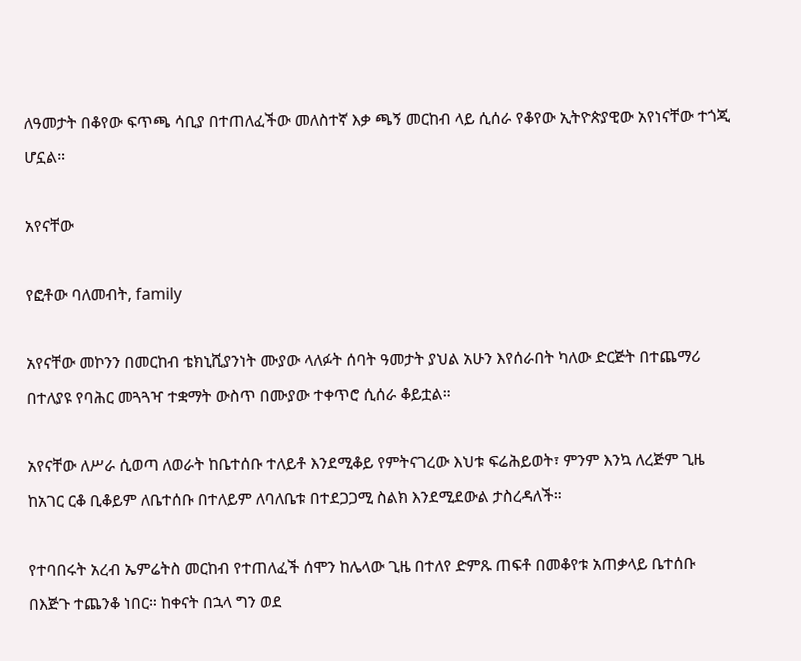ለዓመታት በቆየው ፍጥጫ ሳቢያ በተጠለፈችው መለስተኛ እቃ ጫኝ መርከብ ላይ ሲሰራ የቆየው ኢትዮጵያዊው አየነናቸው ተጎጂ ሆኗል።

አየናቸው

የፎቶው ባለመብት, family

አየናቸው መኮንን በመርከብ ቴክኒሺያንነት ሙያው ላለፉት ሰባት ዓመታት ያህል አሁን እየሰራበት ካለው ድርጅት በተጨማሪ በተለያዩ የባሕር መጓጓዣ ተቋማት ውስጥ በሙያው ተቀጥሮ ሲሰራ ቆይቷል።

አየናቸው ለሥራ ሲወጣ ለወራት ከቤተሰቡ ተለይቶ እንደሚቆይ የምትናገረው እህቱ ፍሬሕይወት፣ ምንም እንኳ ለረጅም ጊዜ ከአገር ርቆ ቢቆይም ለቤተሰቡ በተለይም ለባለቤቱ በተደጋጋሚ ስልክ እንደሚደውል ታስረዳለች።

የተባበሩት አረብ ኤምሬትስ መርከብ የተጠለፈች ሰሞን ከሌላው ጊዜ በተለየ ድምጹ ጠፍቶ በመቆየቱ አጠቃላይ ቤተሰቡ በእጅጉ ተጨንቆ ነበር። ከቀናት በኋላ ግን ወደ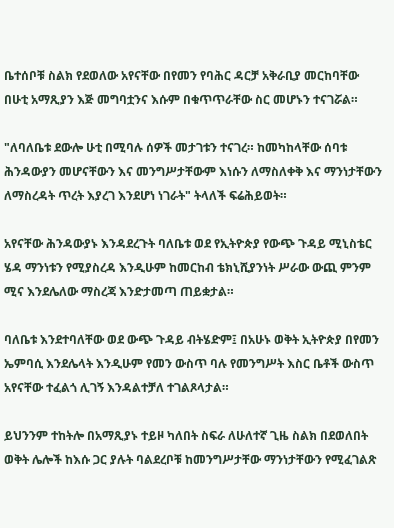ቤተሰቦቹ ስልክ የደወለው አየናቸው በየመን የባሕር ዳርቻ አቅራቢያ መርከባቸው በሁቲ አማጺያን እጅ መግባቷንና እሱም በቁጥጥራቸው ስር መሆኑን ተናገሯል።

"ለባለቤቱ ደውሎ ሁቲ በሚባሉ ሰዎች መታገቱን ተናገረ። ከመካከላቸው ሰባቱ ሕንዳውያን መሆናቸውን እና መንግሥታቸውም እነሱን ለማስለቀቅ እና ማንነታቸውን ለማስረዳት ጥረት እያረገ እንደሆነ ነገራት" ትላለች ፍሬሕይወት።

አየናቸው ሕንዳውያኑ እንዳደረጉት ባለቤቱ ወደ የኢትዮጵያ የውጭ ጉዳይ ሚኒስቴር ሄዳ ማንነቱን የሚያስረዳ እንዲሁም ከመርከብ ቴክኒሺያንነት ሥራው ውጪ ምንም ሚና እንደሌለው ማስረጃ እንድታመጣ ጠይቋታል።

ባለቤቱ እንደተባለቸው ወደ ውጭ ጉዳይ ብትሄድም፤ በአሁኑ ወቅት ኢትዮጵያ በየመን ኤምባሲ እንደሌላት እንዲሁም የመን ውስጥ ባሉ የመንግሥት እስር ቤቶች ውስጥ አየናቸው ተፈልጎ ሊገኝ እንዳልተቻለ ተገልጾላታል።

ይህንንም ተከትሎ በአማጺያኑ ተይዞ ካለበት ስፍራ ለሁለተኛ ጊዜ ስልክ በደወለበት ወቅት ሌሎች ከእሱ ጋር ያሉት ባልደረቦቹ ከመንግሥታቸው ማንነታቸውን የሚፈገልጽ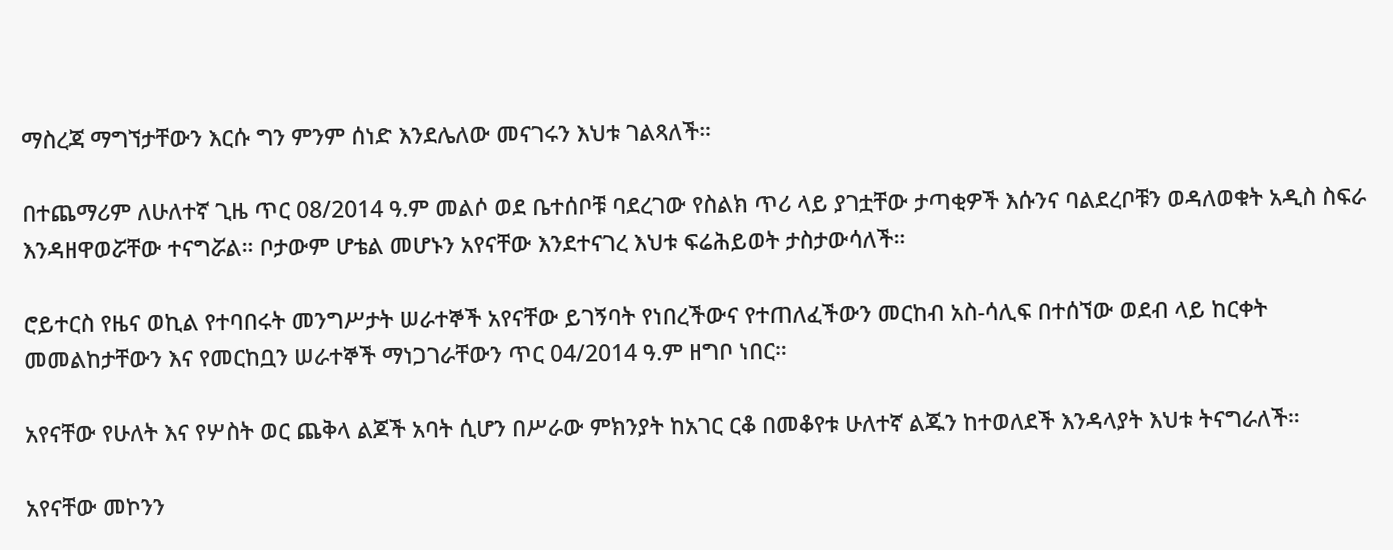ማስረጃ ማግኘታቸውን እርሱ ግን ምንም ሰነድ እንደሌለው መናገሩን እህቱ ገልጻለች።

በተጨማሪም ለሁለተኛ ጊዜ ጥር 08/2014 ዓ.ም መልሶ ወደ ቤተሰቦቹ ባደረገው የስልክ ጥሪ ላይ ያገቷቸው ታጣቂዎች እሱንና ባልደረቦቹን ወዳለወቁት አዲስ ስፍራ እንዳዘዋወሯቸው ተናግሯል። ቦታውም ሆቴል መሆኑን አየናቸው እንደተናገረ እህቱ ፍሬሕይወት ታስታውሳለች።

ሮይተርስ የዜና ወኪል የተባበሩት መንግሥታት ሠራተኞች አየናቸው ይገኝባት የነበረችውና የተጠለፈችውን መርከብ አስ-ሳሊፍ በተሰኘው ወደብ ላይ ከርቀት መመልከታቸውን እና የመርከቧን ሠራተኞች ማነጋገራቸውን ጥር 04/2014 ዓ.ም ዘግቦ ነበር።

አየናቸው የሁለት እና የሦስት ወር ጨቅላ ልጆች አባት ሲሆን በሥራው ምክንያት ከአገር ርቆ በመቆየቱ ሁለተኛ ልጁን ከተወለደች እንዳላያት እህቱ ትናግራለች።

አየናቸው መኮንን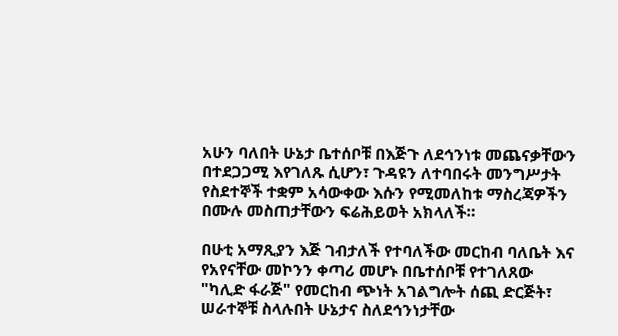አሁን ባለበት ሁኔታ ቤተሰቦቹ በእጅጉ ለደኅንነቱ መጨናቃቸውን በተደጋጋሚ እየገለጹ ሲሆን፣ ጉዳዩን ለተባበሩት መንግሥታት የስደተኞች ተቋም አሳውቀው እሱን የሚመለከቱ ማስረጃዎችን በሙሉ መስጠታቸውን ፍሬሕይወት አክላለች።

በሁቲ አማጺያን እጅ ገብታለች የተባለችው መርከብ ባለቤት እና የአየናቸው መኮንን ቀጣሪ መሆኑ በቤተሰቦቹ የተገለጸው "ካሊድ ፋራጅ" የመርከብ ጭነት አገልግሎት ሰጪ ድርጅት፣ ሠራተኞቹ ስላሉበት ሁኔታና ስለደኅንነታቸው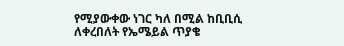የሚያውቀው ነገር ካለ በሚል ከቢቢሲ ለቀረበለት የኤሜይል ጥያቄ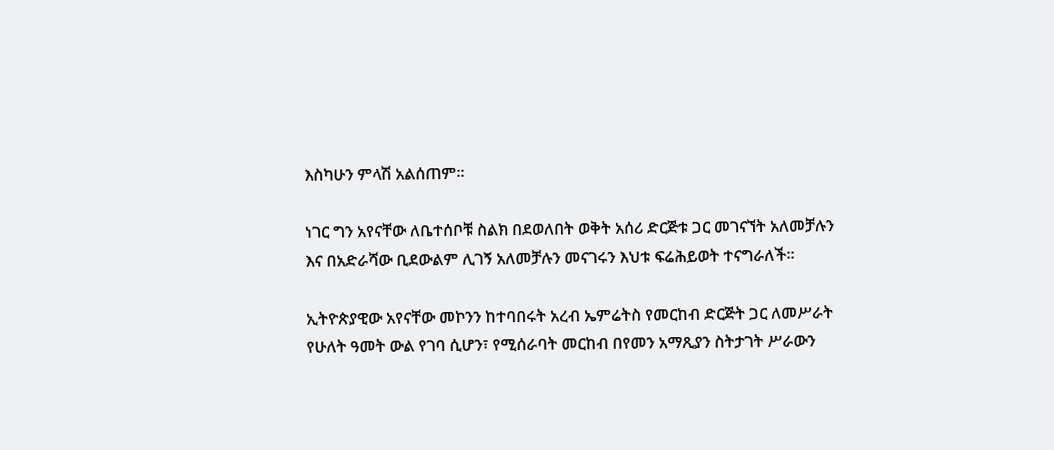እስካሁን ምላሽ አልሰጠም።

ነገር ግን አየናቸው ለቤተሰቦቹ ስልክ በደወለበት ወቅት አሰሪ ድርጅቱ ጋር መገናኘት አለመቻሉን እና በአድራሻው ቢደውልም ሊገኝ አለመቻሉን መናገሩን እህቱ ፍሬሕይወት ተናግራለች።

ኢትዮጵያዊው አየናቸው መኮንን ከተባበሩት አረብ ኤምሬትስ የመርከብ ድርጅት ጋር ለመሥራት የሁለት ዓመት ውል የገባ ሲሆን፣ የሚሰራባት መርከብ በየመን አማጺያን ስትታገት ሥራውን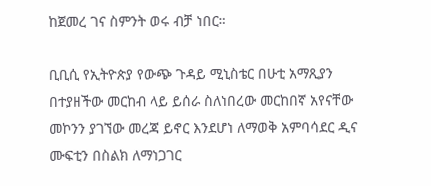ከጀመረ ገና ስምንት ወሩ ብቻ ነበር።

ቢቢሲ የኢትዮጵያ የውጭ ጉዳይ ሚኒስቴር በሁቲ አማጺያን በተያዘችው መርከብ ላይ ይሰራ ስለነበረው መርከበኛ አየናቸው መኮንን ያገኘው መረጃ ይኖር እንደሆነ ለማወቅ አምባሳደር ዲና ሙፍቲን በስልክ ለማነጋገር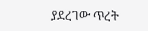ያደረገው ጥረት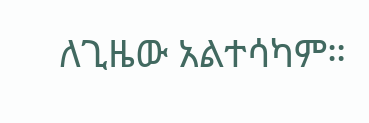ለጊዜው አልተሳካም።